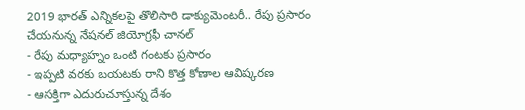2019 భారత్ ఎన్నికలపై తొలిసారి డాక్యుమెంటరీ.. రేపు ప్రసారం చేయనున్న నేషనల్ జియోగ్రఫీ చానల్
- రేపు మధ్యాహ్నం ఒంటి గంటకు ప్రసారం
- ఇప్పటి వరకు బయటకు రాని కొత్త కోణాల ఆవిష్కరణ
- ఆసక్తిగా ఎదురుచూస్తున్న దేశం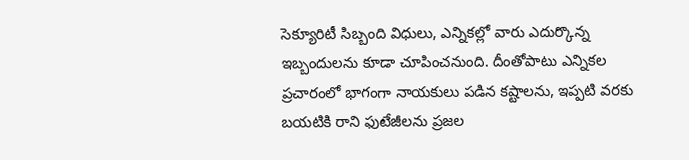సెక్యూరిటీ సిబ్బంది విధులు, ఎన్నికల్లో వారు ఎదుర్కొన్న ఇబ్బందులను కూడా చూపించనుంది. దీంతోపాటు ఎన్నికల ప్రచారంలో భాగంగా నాయకులు పడిన కష్టాలను, ఇప్పటి వరకు బయటికి రాని ఫుటేజీలను ప్రజల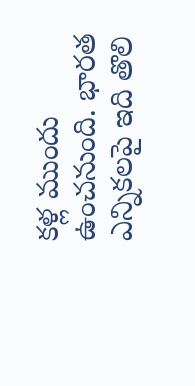కళ్ల ముందు ఉంచనుంది. భారత ఎన్నికలపై ఇది తొలి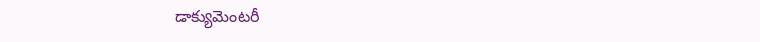డాక్యుమెంటరీ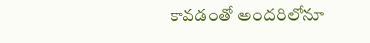కావడంతో అందరిలోనూ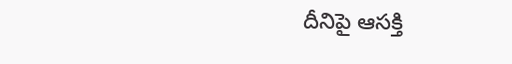దీనిపై ఆసక్తి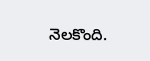నెలకొంది.